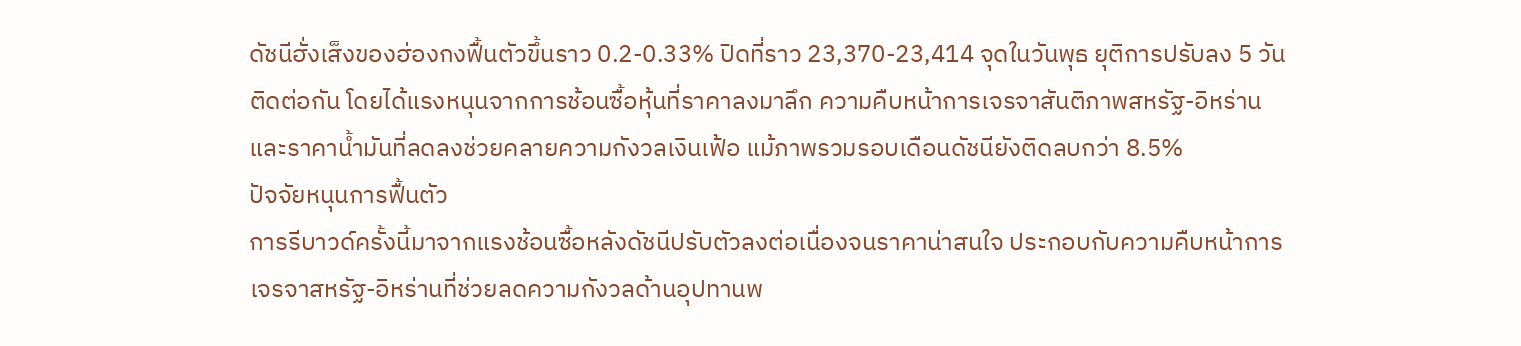ดัชนีฮั่งเส็งของฮ่องกงฟื้นตัวขึ้นราว 0.2-0.33% ปิดที่ราว 23,370-23,414 จุดในวันพุธ ยุติการปรับลง 5 วันติดต่อกัน โดยได้แรงหนุนจากการช้อนซื้อหุ้นที่ราคาลงมาลึก ความคืบหน้าการเจรจาสันติภาพสหรัฐ-อิหร่าน และราคาน้ำมันที่ลดลงช่วยคลายความกังวลเงินเฟ้อ แม้ภาพรวมรอบเดือนดัชนียังติดลบกว่า 8.5%
ปัจจัยหนุนการฟื้นตัว
การรีบาวด์ครั้งนี้มาจากแรงช้อนซื้อหลังดัชนีปรับตัวลงต่อเนื่องจนราคาน่าสนใจ ประกอบกับความคืบหน้าการเจรจาสหรัฐ-อิหร่านที่ช่วยลดความกังวลด้านอุปทานพ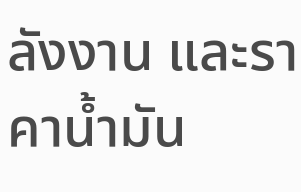ลังงาน และราคาน้ำมัน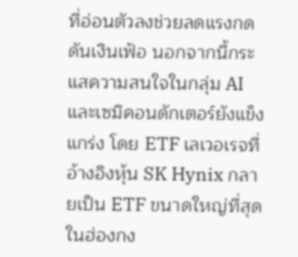ที่อ่อนตัวลงช่วยลดแรงกดดันเงินเฟ้อ นอกจากนี้กระแสความสนใจในกลุ่ม AI และเซมิคอนดักเตอร์ยังแข็งแกร่ง โดย ETF เลเวอเรจที่อ้างอิงหุ้น SK Hynix กลายเป็น ETF ขนาดใหญ่ที่สุดในฮ่องกง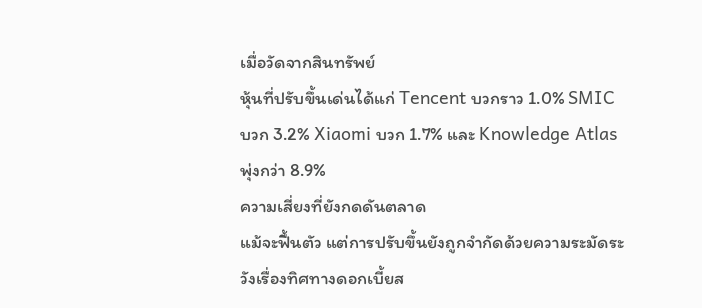เมื่อวัดจากสินทรัพย์
หุ้นที่ปรับขึ้นเด่นได้แก่ Tencent บวกราว 1.0% SMIC บวก 3.2% Xiaomi บวก 1.7% และ Knowledge Atlas พุ่งกว่า 8.9%
ความเสี่ยงที่ยังกดดันตลาด
แม้จะฟื้นตัว แต่การปรับขึ้นยังถูกจำกัดด้วยความระมัดระวังเรื่องทิศทางดอกเบี้ยส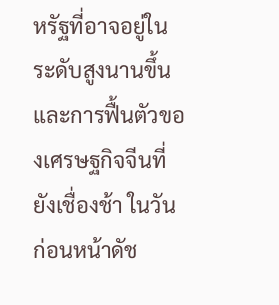หรัฐที่อาจอยู่ในระดับสูงนานขึ้น และการฟื้นตัวของเศรษฐกิจจีนที่ยังเชื่องช้า ในวันก่อนหน้าดัช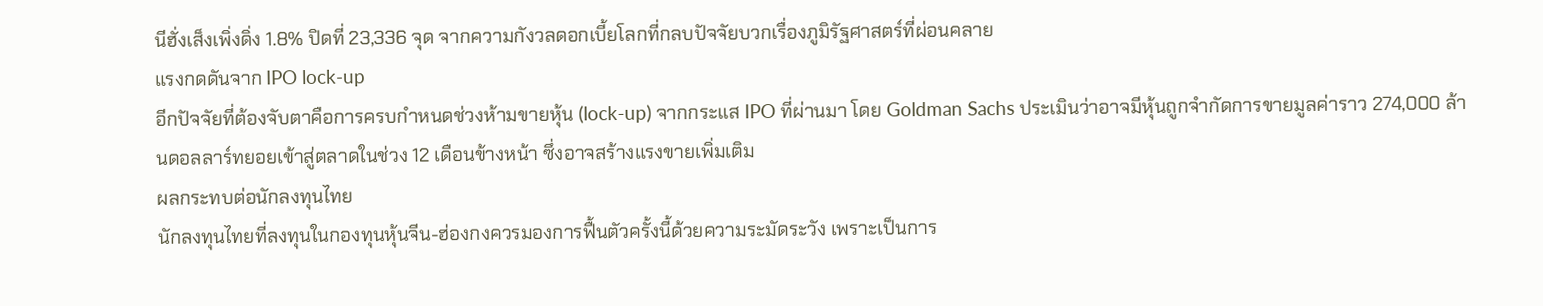นีฮั่งเส็งเพิ่งดิ่ง 1.8% ปิดที่ 23,336 จุด จากความกังวลดอกเบี้ยโลกที่กลบปัจจัยบวกเรื่องภูมิรัฐศาสตร์ที่ผ่อนคลาย
แรงกดดันจาก IPO lock-up
อีกปัจจัยที่ต้องจับตาคือการครบกำหนดช่วงห้ามขายหุ้น (lock-up) จากกระแส IPO ที่ผ่านมา โดย Goldman Sachs ประเมินว่าอาจมีหุ้นถูกจำกัดการขายมูลค่าราว 274,000 ล้านดอลลาร์ทยอยเข้าสู่ตลาดในช่วง 12 เดือนข้างหน้า ซึ่งอาจสร้างแรงขายเพิ่มเติม
ผลกระทบต่อนักลงทุนไทย
นักลงทุนไทยที่ลงทุนในกองทุนหุ้นจีน-ฮ่องกงควรมองการฟื้นตัวครั้งนี้ด้วยความระมัดระวัง เพราะเป็นการ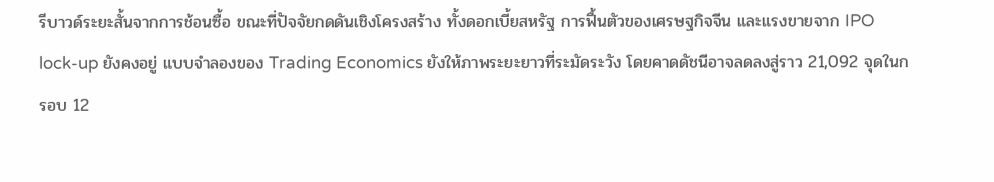รีบาวด์ระยะสั้นจากการช้อนซื้อ ขณะที่ปัจจัยกดดันเชิงโครงสร้าง ทั้งดอกเบี้ยสหรัฐ การฟื้นตัวของเศรษฐกิจจีน และแรงขายจาก IPO lock-up ยังคงอยู่ แบบจำลองของ Trading Economics ยังให้ภาพระยะยาวที่ระมัดระวัง โดยคาดดัชนีอาจลดลงสู่ราว 21,092 จุดในกรอบ 12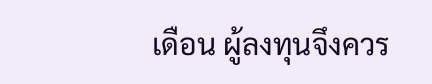เดือน ผู้ลงทุนจึงควร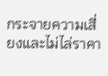กระจายความเสี่ยงและไม่ไล่ราคา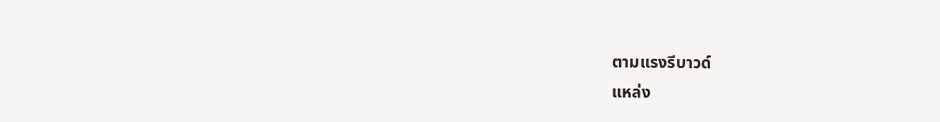ตามแรงรีบาวด์
แหล่ง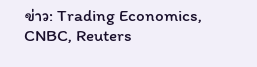ข่าว: Trading Economics, CNBC, Reuters